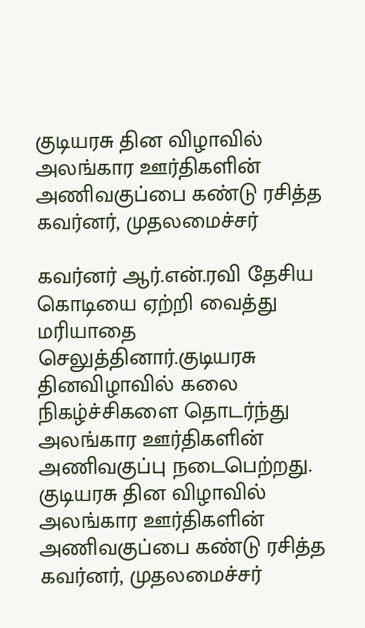குடியரசு தின விழாவில் அலங்கார ஊர்திகளின் அணிவகுப்பை கண்டு ரசித்த கவர்னர், முதலமைச்சர்

கவர்னர் ஆர்.என்.ரவி தேசிய கொடியை ஏற்றி வைத்து மரியாதை செலுத்தினார்.குடியரசு தினவிழாவில் கலை நிகழ்ச்சிகளை தொடர்ந்து அலங்கார ஊர்திகளின் அணிவகுப்பு நடைபெற்றது.
குடியரசு தின விழாவில் அலங்கார ஊர்திகளின் அணிவகுப்பை கண்டு ரசித்த கவர்னர், முதலமைச்சர்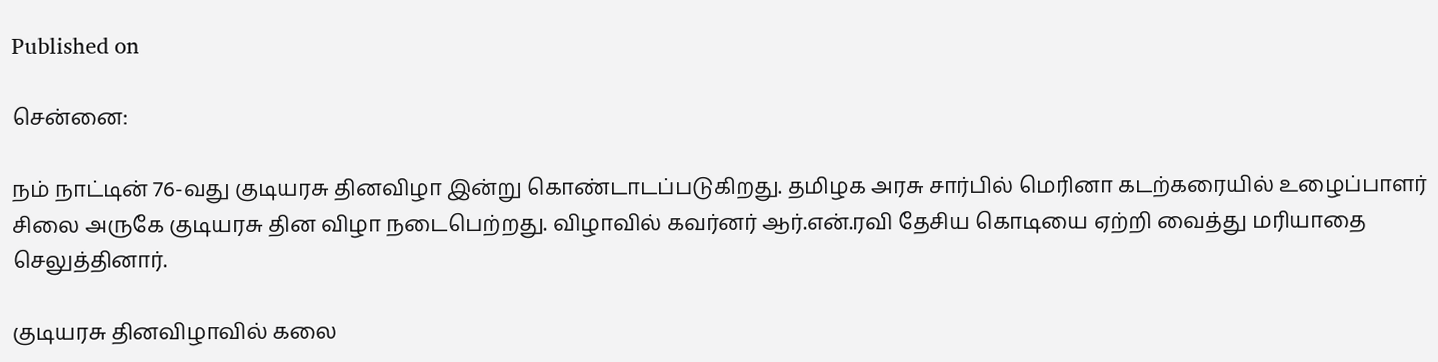Published on

சென்னை:

நம் நாட்டின் 76-வது குடியரசு தினவிழா இன்று கொண்டாடப்படுகிறது. தமிழக அரசு சார்பில் மெரினா கடற்கரையில் உழைப்பாளர் சிலை அருகே குடியரசு தின விழா நடைபெற்றது. விழாவில் கவர்னர் ஆர்.என்.ரவி தேசிய கொடியை ஏற்றி வைத்து மரியாதை செலுத்தினார்.

குடியரசு தினவிழாவில் கலை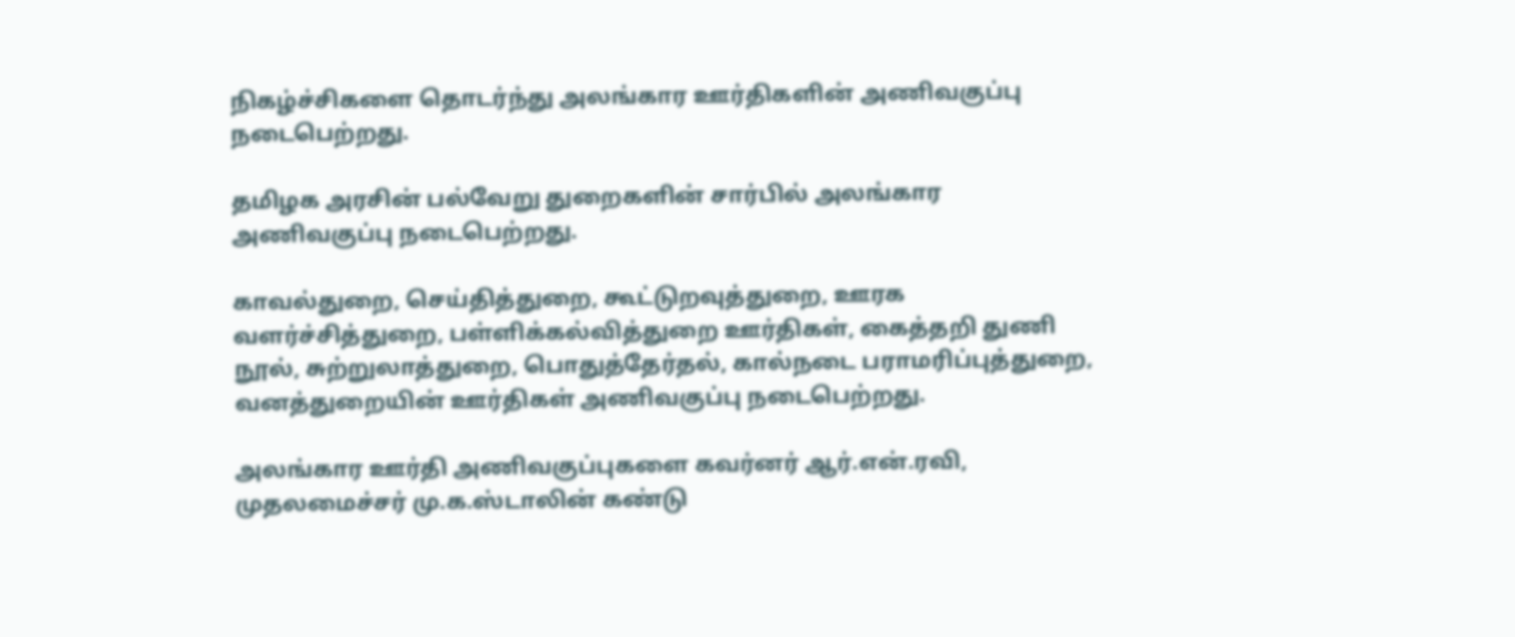நிகழ்ச்சிகளை தொடர்ந்து அலங்கார ஊர்திகளின் அணிவகுப்பு நடைபெற்றது.

தமிழக அரசின் பல்வேறு துறைகளின் சார்பில் அலங்கார அணிவகுப்பு நடைபெற்றது.

காவல்துறை, செய்தித்துறை, கூட்டுறவுத்துறை, ஊரக வளர்ச்சித்துறை, பள்ளிக்கல்வித்துறை ஊர்திகள், கைத்தறி துணி நூல், சுற்றுலாத்துறை, பொதுத்தேர்தல், கால்நடை பராமரிப்புத்துறை, வனத்துறையின் ஊர்திகள் அணிவகுப்பு நடைபெற்றது.

அலங்கார ஊர்தி அணிவகுப்புகளை கவர்னர் ஆர்.என்.ரவி, முதலமைச்சர் மு.க.ஸ்டாலின் கண்டு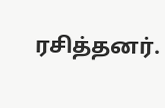ரசித்தனர்.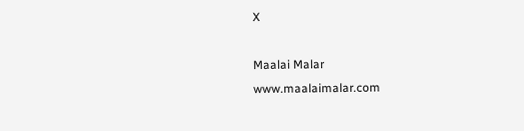X

Maalai Malar
www.maalaimalar.com